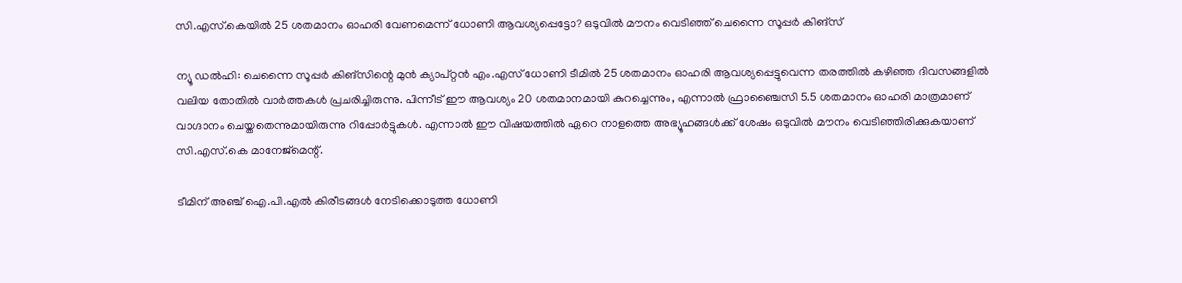സി.എസ്.കെയിൽ 25 ശതമാനം ഓഹരി വേണമെന്ന് ധോണി ആവശ്യപ്പെട്ടോ? ഒടുവിൽ മൗനം വെടിഞ്ഞ് ചെന്നൈ സൂപ്പർ കിങ്‌സ്

ന്യൂ ഡൽഹി: ചെന്നൈ സൂപ്പർ കിങ്‌സിന്റെ മുൻ ക്യാപ്റ്റൻ എം.എസ് ധോണി ടീമിൽ 25 ശതമാനം ഓഹരി ആവശ്യപ്പെട്ടുവെന്ന തരത്തിൽ കഴിഞ്ഞ ദിവസങ്ങളിൽ വലിയ തോതിൽ വാർത്തകൾ പ്രചരിച്ചിരുന്നു. പിന്നീട് ഈ ആവശ്യം 20 ശതമാനമായി കുറച്ചെന്നും, എന്നാൽ ഫ്രാഞ്ചൈസി 5.5 ശതമാനം ഓഹരി മാത്രമാണ് വാഗ്ദാനം ചെയ്തതെന്നുമായിരുന്നു റിപ്പോർട്ടുകൾ. എന്നാൽ ഈ വിഷയത്തിൽ ഏറെ നാളത്തെ അഭ്യൂഹങ്ങൾക്ക് ശേഷം ഒടുവിൽ മൗനം വെടിഞ്ഞിരിക്കുകയാണ് സി.എസ്.കെ മാനേജ്‌മെന്റ്.

ടീമിന് അഞ്ച് ഐ.പി.എൽ കിരീടങ്ങൾ നേടിക്കൊടുത്ത ധോണി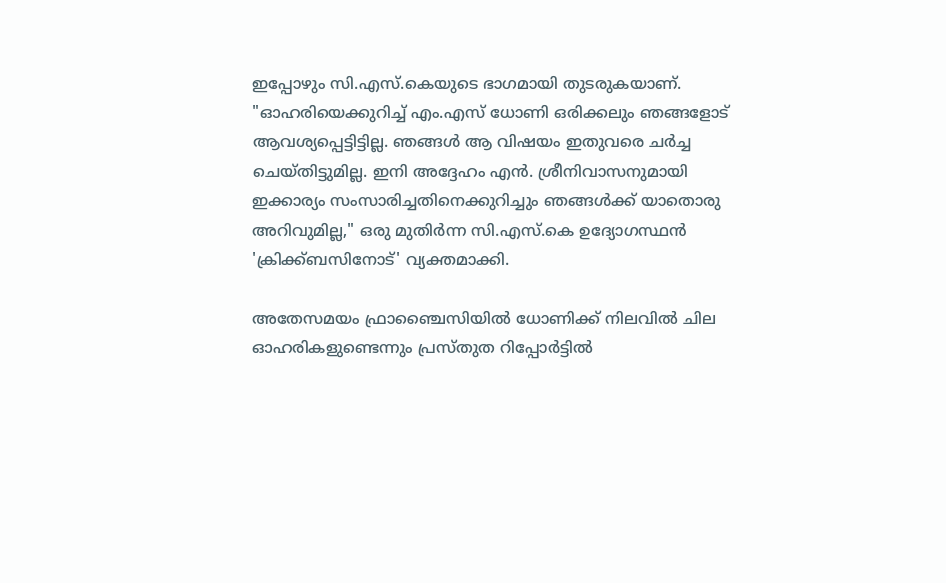ഇപ്പോഴും സി.എസ്.കെയുടെ ഭാഗമായി തുടരുകയാണ്. "ഓഹരിയെക്കുറിച്ച് എം.എസ് ധോണി ഒരിക്കലും ഞങ്ങളോട് ആവശ്യപ്പെട്ടിട്ടില്ല. ഞങ്ങൾ ആ വിഷയം ഇതുവരെ ചർച്ച ചെയ്തിട്ടുമില്ല. ഇനി അദ്ദേഹം എൻ. ശ്രീനിവാസനുമായി ഇക്കാര്യം സംസാരിച്ചതിനെക്കുറിച്ചും ഞങ്ങൾക്ക് യാതൊരു അറിവുമില്ല," ഒരു മുതിർന്ന സി.എസ്.കെ ഉദ്യോഗസ്ഥൻ 'ക്രിക്ക്ബസിനോട്' വ്യക്തമാക്കി.

അതേസമയം ഫ്രാഞ്ചൈസിയിൽ ധോണിക്ക് നിലവിൽ ചില ഓഹരികളുണ്ടെന്നും പ്രസ്തുത റിപ്പോർട്ടിൽ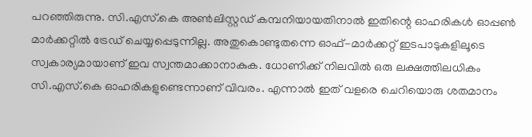പറഞ്ഞിരുന്നു. സി.എസ്.കെ അൺലിസ്റ്റഡ് കമ്പനിയായതിനാൽ ഇതിന്റെ ഓഹരികൾ ഓപ്പൺ മാർക്കറ്റിൽ ട്രേഡ് ചെയ്യപ്പെടുന്നില്ല. അതുകൊണ്ടുതന്നെ ഓഫ്-മാർക്കറ്റ് ഇടപാടുകളിലൂടെ സ്വകാര്യമായാണ് ഇവ സ്വന്തമാക്കാനാകുക. ധോണിക്ക് നിലവിൽ ഒരു ലക്ഷത്തിലധികം സി.എസ്.കെ ഓഹരികളുണ്ടെന്നാണ് വിവരം. എന്നാൽ ഇത് വളരെ ചെറിയൊരു ശതമാനം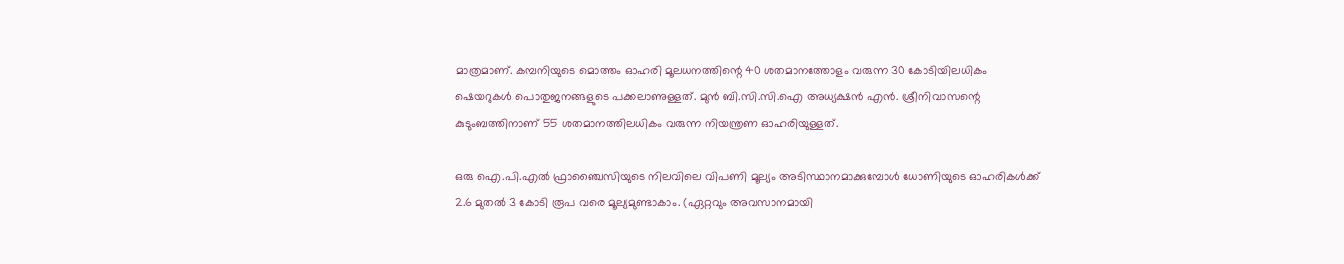മാത്രമാണ്. കമ്പനിയുടെ മൊത്തം ഓഹരി മൂലധനത്തിന്റെ 40 ശതമാനത്തോളം വരുന്ന 30 കോടിയിലധികം ഷെയറുകൾ പൊതുജനങ്ങളുടെ പക്കലാണുള്ളത്. മുൻ ബി.സി.സി.ഐ അധ്യക്ഷൻ എൻ. ശ്രീനിവാസന്റെ കുടുംബത്തിനാണ് 55 ശതമാനത്തിലധികം വരുന്ന നിയന്ത്രണ ഓഹരിയുള്ളത്.

ഒരു ഐ.പി.എൽ ഫ്രാഞ്ചൈസിയുടെ നിലവിലെ വിപണി മൂല്യം അടിസ്ഥാനമാക്കുമ്പോൾ ധോണിയുടെ ഓഹരികൾക്ക് 2.6 മുതൽ 3 കോടി രൂപ വരെ മൂല്യമുണ്ടാകാം. (ഏറ്റവും അവസാനമായി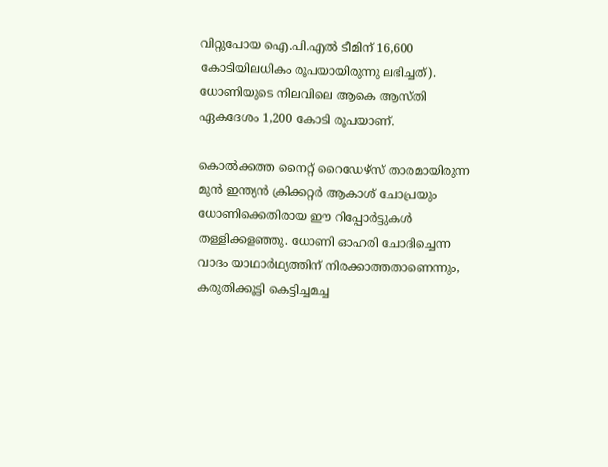വിറ്റുപോയ ഐ.പി.എൽ ടീമിന് 16,600 കോടിയിലധികം രൂപയായിരുന്നു ലഭിച്ചത്). ധോണിയുടെ നിലവിലെ ആകെ ആസ്തി ഏകദേശം 1,200 കോടി രൂപയാണ്.

കൊൽക്കത്ത നൈറ്റ് റൈഡേഴ്സ് താരമായിരുന്ന മുൻ ഇന്ത്യൻ ക്രിക്കറ്റർ ആകാശ് ചോപ്രയും ധോണിക്കെതിരായ ഈ റിപ്പോർട്ടുകൾ തള്ളിക്കളഞ്ഞു. ധോണി ഓഹരി ചോദിച്ചെന്ന വാദം യാഥാർഥ്യത്തിന് നിരക്കാത്തതാണെന്നും, കരുതിക്കൂട്ടി കെട്ടിച്ചമച്ച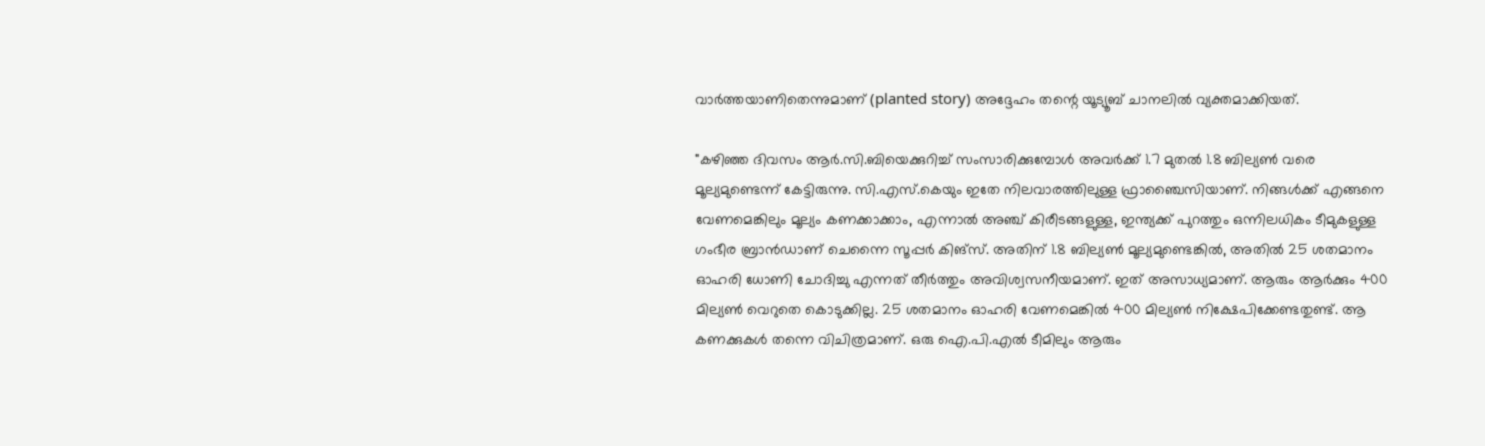വാർത്തയാണിതെന്നുമാണ് (planted story) അദ്ദേഹം തന്റെ യൂട്യൂബ് ചാനലിൽ വ്യക്തമാക്കിയത്.

"കഴിഞ്ഞ ദിവസം ആർ.സി.ബിയെക്കുറിച്ച് സംസാരിക്കുമ്പോൾ അവർക്ക് 1.7 മുതൽ 1.8 ബില്യൺ വരെ മൂല്യമുണ്ടെന്ന് കേട്ടിരുന്നു. സി.എസ്.കെയും ഇതേ നിലവാരത്തിലുള്ള ഫ്രാഞ്ചൈസിയാണ്. നിങ്ങൾക്ക് എങ്ങനെ വേണമെങ്കിലും മൂല്യം കണക്കാക്കാം, എന്നാൽ അഞ്ച് കിരീടങ്ങളുള്ള, ഇന്ത്യക്ക് പുറത്തും ഒന്നിലധികം ടീമുകളുള്ള ഗംഭീര ബ്രാൻഡാണ് ചെന്നൈ സൂപ്പർ കിങ്‌സ്. അതിന് 1.8 ബില്യൺ മൂല്യമുണ്ടെങ്കിൽ, അതിൽ 25 ശതമാനം ഓഹരി ധോണി ചോദിച്ചു എന്നത് തീർത്തും അവിശ്വസനീയമാണ്. ഇത് അസാധ്യമാണ്. ആരും ആർക്കും 400 മില്യൺ വെറുതെ കൊടുക്കില്ല. 25 ശതമാനം ഓഹരി വേണമെങ്കിൽ 400 മില്യൺ നിക്ഷേപിക്കേണ്ടതുണ്ട്. ആ കണക്കുകൾ തന്നെ വിചിത്രമാണ്. ഒരു ഐ.പി.എൽ ടീമിലും ആരും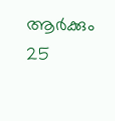ആർക്കും 25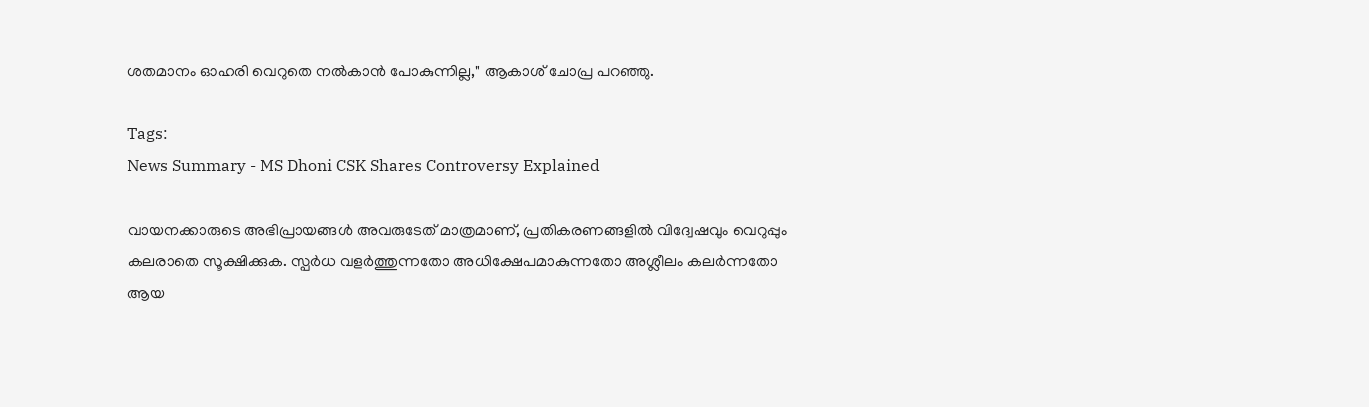ശതമാനം ഓഹരി വെറുതെ നൽകാൻ പോകുന്നില്ല," ആകാശ് ചോപ്ര പറഞ്ഞു.

Tags:
News Summary - MS Dhoni CSK Shares Controversy Explained

വായനക്കാരുടെ അഭിപ്രായങ്ങള്‍ അവരുടേത് മാത്രമാണ്, പ്രതികരണങ്ങളിൽ വിദ്വേഷവും വെറുപ്പും കലരാതെ സൂക്ഷിക്കുക. സ്പർധ വളർത്തുന്നതോ അധിക്ഷേപമാകുന്നതോ അശ്ലീലം കലർന്നതോ ആയ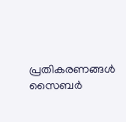പ്രതികരണങ്ങൾ സൈബർ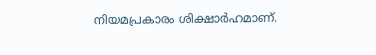നിയമപ്രകാരം ശിക്ഷാർഹമാണ്.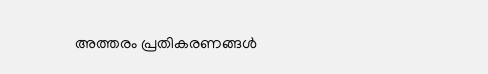അത്തരം പ്രതികരണങ്ങൾ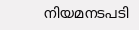നിയമനടപടി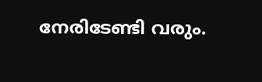നേരിടേണ്ടി വരും.